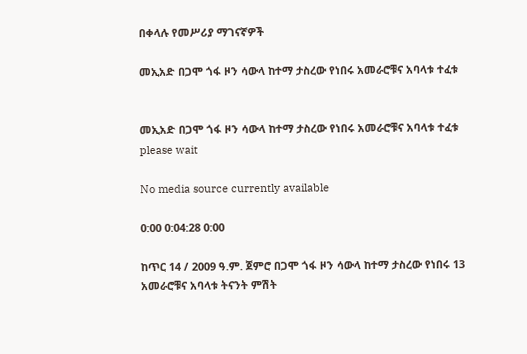በቀላሉ የመሥሪያ ማገናኛዎች

መኢአድ በጋሞ ጎፋ ዞን ሳውላ ከተማ ታስረው የነበሩ አመራሮቹና አባላቱ ተፈቱ


መኢአድ በጋሞ ጎፋ ዞን ሳውላ ከተማ ታስረው የነበሩ አመራሮቹና አባላቱ ተፈቱ
please wait

No media source currently available

0:00 0:04:28 0:00

ከጥር 14 / 2009 ዓ.ም. ጀምሮ በጋሞ ጎፋ ዞን ሳውላ ከተማ ታስረው የነበሩ 13 አመራሮቹና አባላቱ ትናንት ምሽት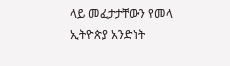ላይ መፈታታቸውን የመላ ኢትዮጵያ አንድነት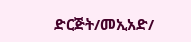ድርጅት/መኢአድ/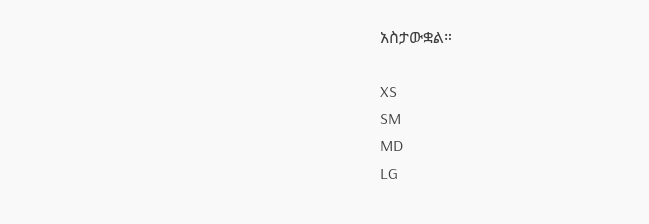አስታውቋል።

XS
SM
MD
LG